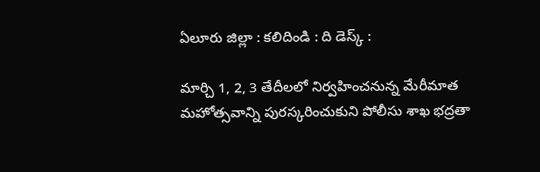ఏలూరు జిల్లా : కలిదిండి : ది డెస్క్ :

మార్చి 1, 2, 3 తేదీలలో నిర్వహించనున్న మేరీమాత మహోత్సవాన్ని పురస్కరించుకుని పోలీసు శాఖ భద్రతా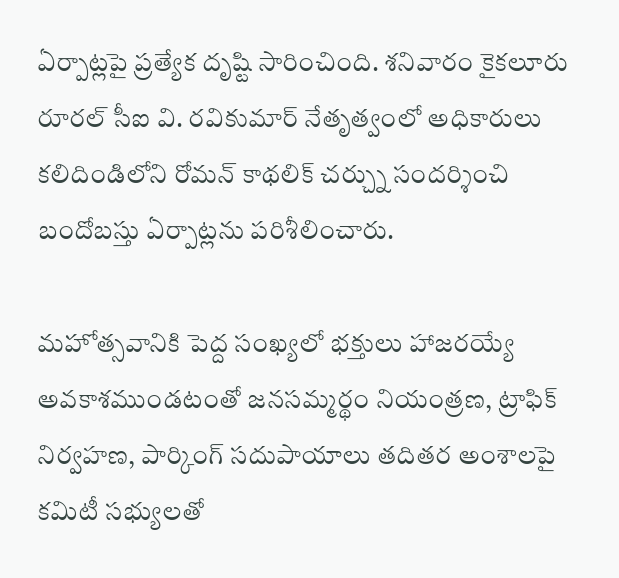ఏర్పాట్లపై ప్రత్యేక దృష్టి సారించింది. శనివారం కైకలూరు రూరల్ సీఐ వి. రవికుమార్ నేతృత్వంలో అధికారులు కలిదిండిలోని రోమన్ కాథలిక్ చర్చ్ను సందర్శించి బందోబస్తు ఏర్పాట్లను పరిశీలించారు.

మహోత్సవానికి పెద్ద సంఖ్యలో భక్తులు హాజరయ్యే అవకాశముండటంతో జనసమ్మర్థం నియంత్రణ, ట్రాఫిక్ నిర్వహణ, పార్కింగ్ సదుపాయాలు తదితర అంశాలపై కమిటీ సభ్యులతో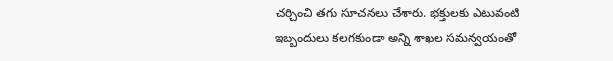చర్చించి తగు సూచనలు చేశారు. భక్తులకు ఎటువంటి ఇబ్బందులు కలగకుండా అన్ని శాఖల సమన్వయంతో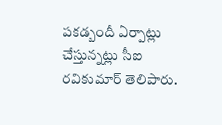పకడ్బందీ ఏర్పాట్లు చేస్తున్నట్లు సీఐ రవికుమార్ తెలిపారు.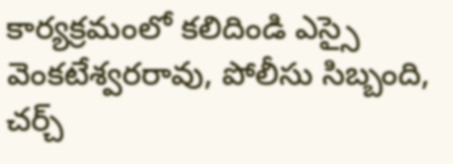కార్యక్రమంలో కలిదిండి ఎస్సై వెంకటేశ్వరరావు, పోలీసు సిబ్బంది, చర్చ్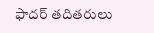ఫాదర్ తదితరులు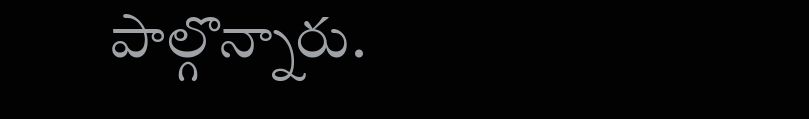పాల్గొన్నారు.